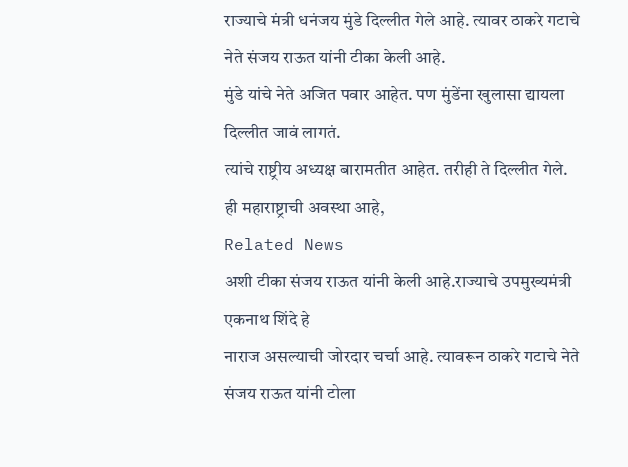राज्याचे मंत्री धनंजय मुंडे दिल्लीत गेले आहे. त्यावर ठाकरे गटाचे नेते संजय राऊत यांनी टीका केली आहे.
मुंडे यांचे नेते अजित पवार आहेत. पण मुंडेंना खुलासा द्यायला दिल्लीत जावं लागतं.
त्यांचे राष्ट्रीय अध्यक्ष बारामतीत आहेत. तरीही ते दिल्लीत गेले. ही महाराष्ट्राची अवस्था आहे,
Related News
अशी टीका संजय राऊत यांनी केली आहे.राज्याचे उपमुख्यमंत्री एकनाथ शिंदे हे
नाराज असल्याची जोरदार चर्चा आहे. त्यावरून ठाकरे गटाचे नेते संजय राऊत यांनी टोला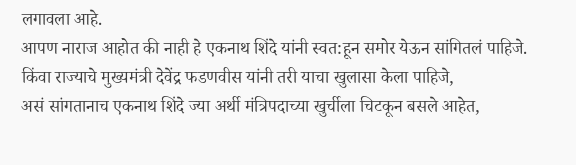लगावला आहे.
आपण नाराज आहोत की नाही हे एकनाथ शिंदे यांनी स्वत:हून समोर येऊन सांगितलं पाहिजे.
किंवा राज्याचे मुख्यमंत्री देवेंद्र फडणवीस यांनी तरी याचा खुलासा केला पाहिजे,
असं सांगतानाच एकनाथ शिंदे ज्या अर्थी मंत्रिपदाच्या खुर्चीला चिटकून बसले आहेत,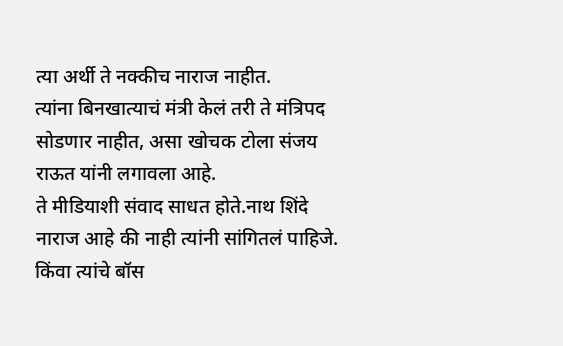त्या अर्थी ते नक्कीच नाराज नाहीत.
त्यांना बिनखात्याचं मंत्री केलं तरी ते मंत्रिपद सोडणार नाहीत, असा खोचक टोला संजय राऊत यांनी लगावला आहे.
ते मीडियाशी संवाद साधत होते.नाथ शिंदे नाराज आहे की नाही त्यांनी सांगितलं पाहिजे.
किंवा त्यांचे बॉस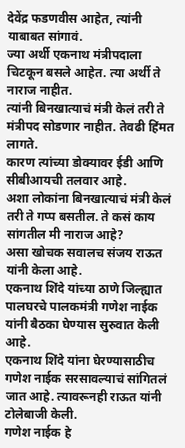देवेंद्र फडणवीस आहेत, त्यांनी याबाबत सांगावं.
ज्या अर्थी एकनाथ मंत्रीपदाला चिटकून बसले आहेत. त्या अर्थी ते नाराज नाहीत.
त्यांनी बिनखात्याचं मंत्री केलं तरी ते मंत्रीपद सोडणार नाहीत. तेवढी हिंमत लागते.
कारण त्यांच्या डोक्यावर ईडी आणि सीबीआयची तलवार आहे.
अशा लोकांना बिनखात्याचं मंत्री केलं तरी ते गप्प बसतील. ते कसं काय सांगतील मी नाराज आहे?
असा खोचक सवालच संजय राऊत यांनी केला आहे.
एकनाथ शिंदे यांच्या ठाणे जिल्ह्यात पालघरचे पालकमंत्री गणेश नाईक यांनी बैठका घेण्यास सुरुवात केली आहे.
एकनाथ शिंदे यांना घेरण्यासाठीच गणेश नाईक सरसावल्याचं सांगितलं जात आहे. त्यावरूनही राऊत यांनी टोलेबाजी केली.
गणेश नाईक हे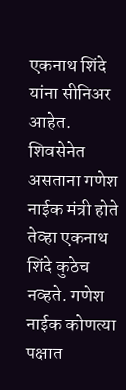एकनाथ शिंदे यांना सीनिअर आहेत. शिवसेनेत असताना गणेश
नाईक मंत्री होते तेव्हा एकनाथ शिंदे कुठेच नव्हते. गणेश नाईक कोणत्या पक्षात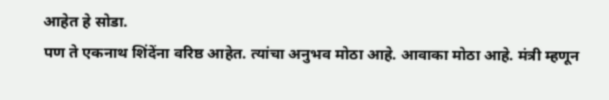आहेत हे सोडा.
पण ते एकनाथ शिंदेंना वरिष्ठ आहेत. त्यांचा अनुभव मोठा आहे. आवाका मोठा आहे. मंत्री म्हणून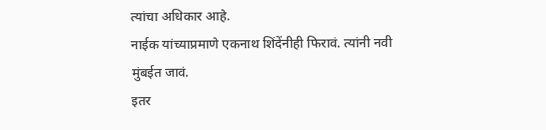त्यांचा अधिकार आहे.
नाईक यांच्याप्रमाणे एकनाथ शिंदेंनीही फिरावं. त्यांनी नवी मुंबईत जावं.
इतर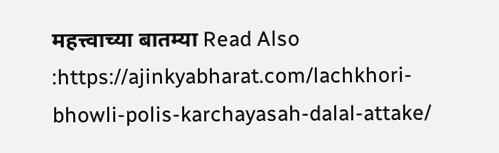महत्त्वाच्या बातम्या Read Also :https://ajinkyabharat.com/lachkhori-bhowli-polis-karchayasah-dalal-attake/